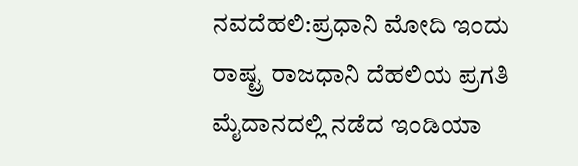ನವದೆಹಲಿ:ಪ್ರಧಾನಿ ಮೋದಿ ಇಂದು ರಾಷ್ಟ್ರ ರಾಜಧಾನಿ ದೆಹಲಿಯ ಪ್ರಗತಿ ಮೈದಾನದಲ್ಲಿ ನಡೆದ ಇಂಡಿಯಾ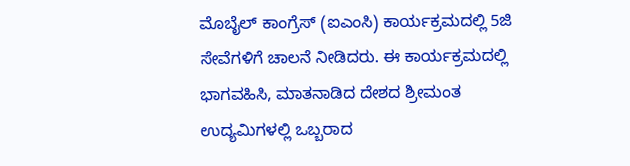ಮೊಬೈಲ್ ಕಾಂಗ್ರೆಸ್ (ಐಎಂಸಿ) ಕಾರ್ಯಕ್ರಮದಲ್ಲಿ 5ಜಿ ಸೇವೆಗಳಿಗೆ ಚಾಲನೆ ನೀಡಿದರು. ಈ ಕಾರ್ಯಕ್ರಮದಲ್ಲಿ ಭಾಗವಹಿಸಿ, ಮಾತನಾಡಿದ ದೇಶದ ಶ್ರೀಮಂತ ಉದ್ಯಮಿಗಳಲ್ಲಿ ಒಬ್ಬರಾದ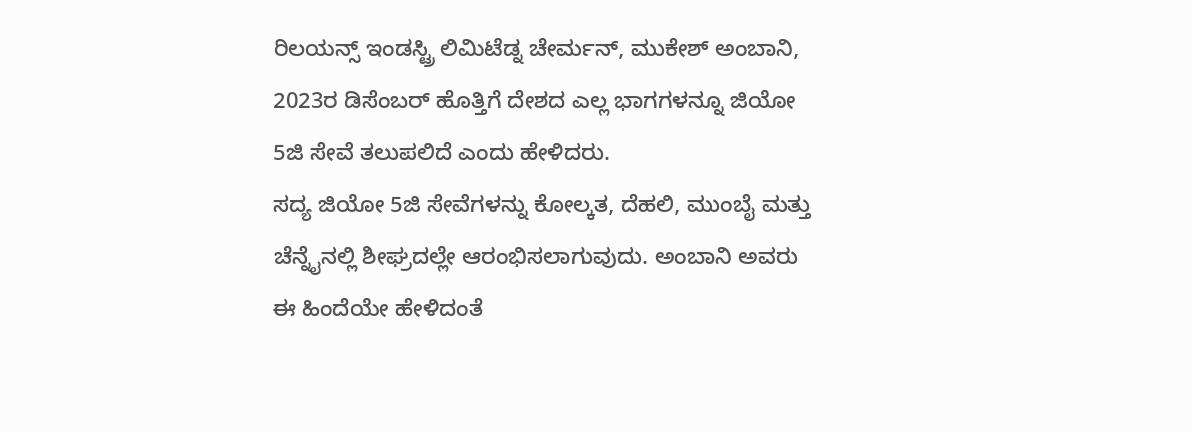ರಿಲಯನ್ಸ್ ಇಂಡಸ್ಟ್ರಿ ಲಿಮಿಟೆಡ್ನ ಚೇರ್ಮನ್, ಮುಕೇಶ್ ಅಂಬಾನಿ, 2023ರ ಡಿಸೆಂಬರ್ ಹೊತ್ತಿಗೆ ದೇಶದ ಎಲ್ಲ ಭಾಗಗಳನ್ನೂ ಜಿಯೋ 5ಜಿ ಸೇವೆ ತಲುಪಲಿದೆ ಎಂದು ಹೇಳಿದರು.
ಸದ್ಯ ಜಿಯೋ 5ಜಿ ಸೇವೆಗಳನ್ನು ಕೋಲ್ಕತ, ದೆಹಲಿ, ಮುಂಬೈ ಮತ್ತು ಚೆನ್ನೈನಲ್ಲಿ ಶೀಘ್ರದಲ್ಲೇ ಆರಂಭಿಸಲಾಗುವುದು. ಅಂಬಾನಿ ಅವರು ಈ ಹಿಂದೆಯೇ ಹೇಳಿದಂತೆ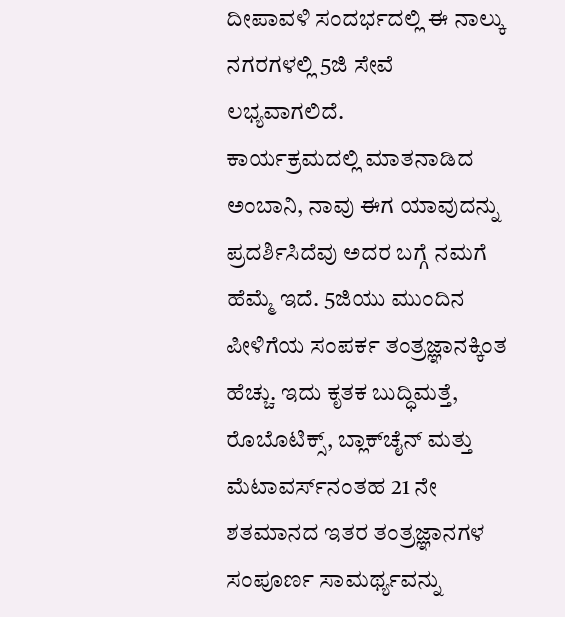ದೀಪಾವಳಿ ಸಂದರ್ಭದಲ್ಲಿ ಈ ನಾಲ್ಕು ನಗರಗಳಲ್ಲಿ 5ಜಿ ಸೇವೆ ಲಭ್ಯವಾಗಲಿದೆ.
ಕಾರ್ಯಕ್ರಮದಲ್ಲಿ ಮಾತನಾಡಿದ ಅಂಬಾನಿ, ನಾವು ಈಗ ಯಾವುದನ್ನು ಪ್ರದರ್ಶಿಸಿದೆವು ಅದರ ಬಗ್ಗೆ ನಮಗೆ ಹೆಮ್ಮೆ ಇದೆ. 5ಜಿಯು ಮುಂದಿನ ಪೀಳಿಗೆಯ ಸಂಪರ್ಕ ತಂತ್ರಜ್ಞಾನಕ್ಕಿಂತ ಹೆಚ್ಚು. ಇದು ಕೃತಕ ಬುದ್ಧಿಮತ್ತೆ, ರೊಬೊಟಿಕ್ಸ್, ಬ್ಲಾಕ್‌ಚೈನ್ ಮತ್ತು ಮೆಟಾವರ್ಸ್‌ನಂತಹ 21 ನೇ ಶತಮಾನದ ಇತರ ತಂತ್ರಜ್ಞಾನಗಳ ಸಂಪೂರ್ಣ ಸಾಮರ್ಥ್ಯವನ್ನು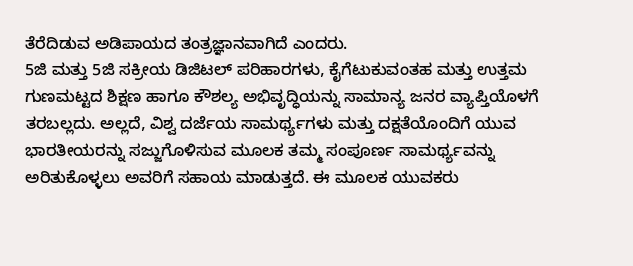ತೆರೆದಿಡುವ ಅಡಿಪಾಯದ ತಂತ್ರಜ್ಞಾನವಾಗಿದೆ ಎಂದರು.
5ಜಿ ಮತ್ತು 5ಜಿ ಸಕ್ರೀಯ ಡಿಜಿಟಲ್ ಪರಿಹಾರಗಳು, ಕೈಗೆಟುಕುವಂತಹ ಮತ್ತು ಉತ್ತಮ ಗುಣಮಟ್ಟದ ಶಿಕ್ಷಣ ಹಾಗೂ ಕೌಶಲ್ಯ ಅಭಿವೃದ್ಧಿಯನ್ನು ಸಾಮಾನ್ಯ ಜನರ ವ್ಯಾಪ್ತಿಯೊಳಗೆ ತರಬಲ್ಲದು. ಅಲ್ಲದೆ, ವಿಶ್ವ ದರ್ಜೆಯ ಸಾಮರ್ಥ್ಯಗಳು ಮತ್ತು ದಕ್ಷತೆಯೊಂದಿಗೆ ಯುವ ಭಾರತೀಯರನ್ನು ಸಜ್ಜುಗೊಳಿಸುವ ಮೂಲಕ ತಮ್ಮ ಸಂಪೂರ್ಣ ಸಾಮರ್ಥ್ಯವನ್ನು ಅರಿತುಕೊಳ್ಳಲು ಅವರಿಗೆ ಸಹಾಯ ಮಾಡುತ್ತದೆ. ಈ ಮೂಲಕ ಯುವಕರು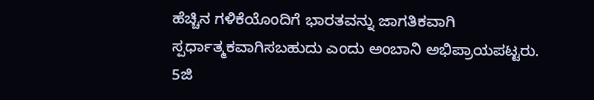ಹೆಚ್ಚಿನ ಗಳಿಕೆಯೊಂದಿಗೆ ಭಾರತವನ್ನು ಜಾಗತಿಕವಾಗಿ ಸ್ಪರ್ಧಾತ್ಮಕವಾಗಿಸಬಹುದು ಎಂದು ಅಂಬಾನಿ ಅಭಿಪ್ರಾಯಪಟ್ಟರು.
5ಜಿ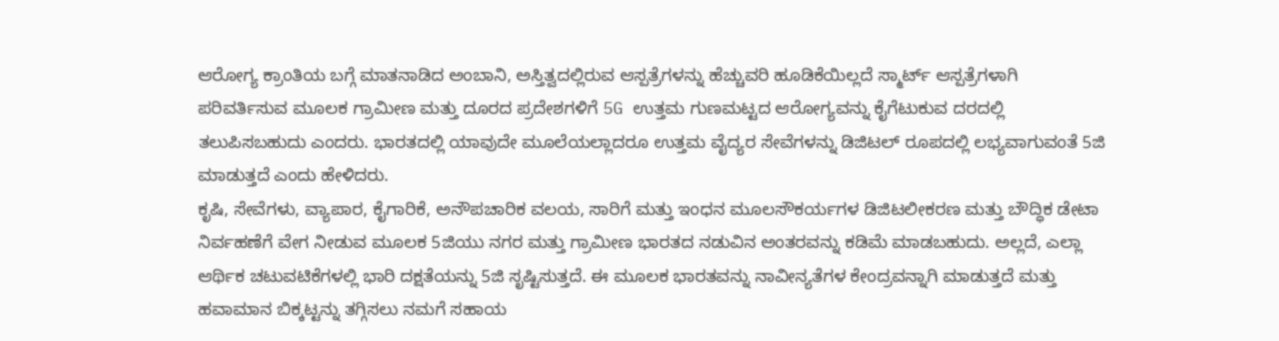ಆರೋಗ್ಯ ಕ್ರಾಂತಿಯ ಬಗ್ಗೆ ಮಾತನಾಡಿದ ಅಂಬಾನಿ, ಅಸ್ತಿತ್ವದಲ್ಲಿರುವ ಆಸ್ಪತ್ರೆಗಳನ್ನು ಹೆಚ್ಚುವರಿ ಹೂಡಿಕೆಯಿಲ್ಲದೆ ಸ್ಮಾರ್ಟ್ ಆಸ್ಪತ್ರೆಗಳಾಗಿ ಪರಿವರ್ತಿಸುವ ಮೂಲಕ ಗ್ರಾಮೀಣ ಮತ್ತು ದೂರದ ಪ್ರದೇಶಗಳಿಗೆ 5G ಉತ್ತಮ ಗುಣಮಟ್ಟದ ಆರೋಗ್ಯವನ್ನು ಕೈಗೆಟುಕುವ ದರದಲ್ಲಿ ತಲುಪಿಸಬಹುದು ಎಂದರು. ಭಾರತದಲ್ಲಿ ಯಾವುದೇ ಮೂಲೆಯಲ್ಲಾದರೂ ಉತ್ತಮ ವೈದ್ಯರ ಸೇವೆಗಳನ್ನು ಡಿಜಿಟಲ್ ರೂಪದಲ್ಲಿ ಲಭ್ಯವಾಗುವಂತೆ 5ಜಿ ಮಾಡುತ್ತದೆ ಎಂದು ಹೇಳಿದರು.
ಕೃಷಿ, ಸೇವೆಗಳು, ವ್ಯಾಪಾರ, ಕೈಗಾರಿಕೆ, ಅನೌಪಚಾರಿಕ ವಲಯ, ಸಾರಿಗೆ ಮತ್ತು ಇಂಧನ ಮೂಲಸೌಕರ್ಯಗಳ ಡಿಜಿಟಲೀಕರಣ ಮತ್ತು ಬೌದ್ಧಿಕ ಡೇಟಾ ನಿರ್ವಹಣೆಗೆ ವೇಗ ನೀಡುವ ಮೂಲಕ 5ಜಿಯು ನಗರ ಮತ್ತು ಗ್ರಾಮೀಣ ಭಾರತದ ನಡುವಿನ ಅಂತರವನ್ನು ಕಡಿಮೆ ಮಾಡಬಹುದು. ಅಲ್ಲದೆ, ಎಲ್ಲಾ ಆರ್ಥಿಕ ಚಟುವಟಿಕೆಗಳಲ್ಲಿ ಭಾರಿ ದಕ್ಷತೆಯನ್ನು 5ಜಿ ಸೃಷ್ಟಿಸುತ್ತದೆ. ಈ ಮೂಲಕ ಭಾರತವನ್ನು ನಾವೀನ್ಯತೆಗಳ ಕೇಂದ್ರವನ್ನಾಗಿ ಮಾಡುತ್ತದೆ ಮತ್ತು ಹವಾಮಾನ ಬಿಕ್ಕಟ್ಟನ್ನು ತಗ್ಗಿಸಲು ನಮಗೆ ಸಹಾಯ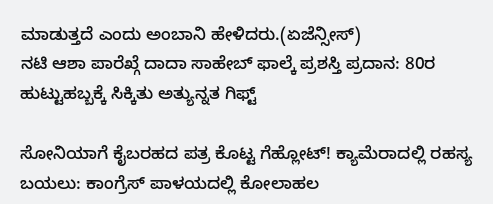ಮಾಡುತ್ತದೆ ಎಂದು ಅಂಬಾನಿ ಹೇಳಿದರು.(ಏಜೆನ್ಸೀಸ್)
ನಟಿ ಆಶಾ ಪಾರೆಖ್ಗೆ ದಾದಾ ಸಾಹೇಬ್ ಫಾಲ್ಕೆ ಪ್ರಶಸ್ತಿ ಪ್ರದಾನ: 80ರ ಹುಟ್ಟುಹಬ್ಬಕ್ಕೆ ಸಿಕ್ಕಿತು ಅತ್ಯುನ್ನತ ಗಿಫ್ಟ್

ಸೋನಿಯಾಗೆ ಕೈಬರಹದ ಪತ್ರ ಕೊಟ್ಟ ಗೆಹ್ಲೋಟ್! ಕ್ಯಾಮೆರಾದಲ್ಲಿ ರಹಸ್ಯ ಬಯಲು: ಕಾಂಗ್ರೆಸ್ ಪಾಳಯದಲ್ಲಿ ಕೋಲಾಹಲ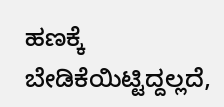ಹಣಕ್ಕೆ ಬೇಡಿಕೆಯಿಟ್ಟಿದ್ದಲ್ಲದೆ,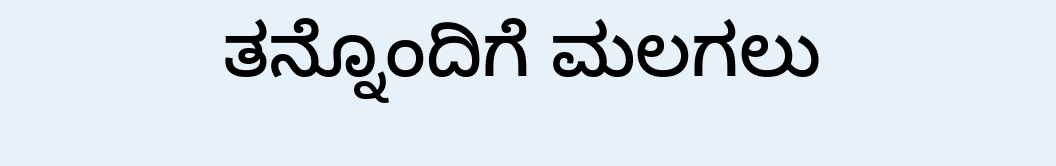ತನ್ನೊಂದಿಗೆ ಮಲಗಲು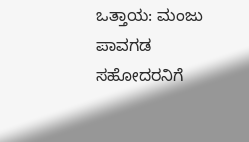ಒತ್ತಾಯ: ಮಂಜು ಪಾವಗಡ ಸಹೋದರನಿಗೆ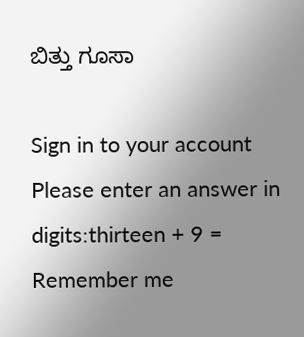ಬಿತ್ತು ಗೂಸಾ

Sign in to your account
Please enter an answer in digits:thirteen + 9 =
Remember me